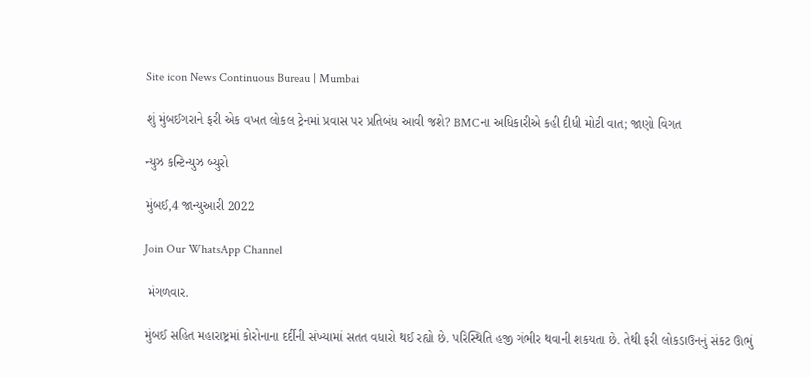Site icon News Continuous Bureau | Mumbai

શું મુંબઈગરાને ફરી એક વખત લોકલ ટ્રેનમાં પ્રવાસ પર પ્રતિબંધ આવી જશે? BMCના અધિકારીએ કહી દીધી મોટી વાત; જાણો વિગત

ન્યુઝ કન્ટિન્યુઝ બ્યુરો

મુંબઈ,4 જાન્યુઆરી 2022

Join Our WhatsApp Channel

 મંગળવાર.

મુંબઈ સહિત મહારાષ્ટ્રમાં કોરોનાના દર્દીની સંખ્યામાં સતત વધારો થઈ રહ્યો છે. પરિસ્થિતિ હજી ગંભીર થવાની શકયતા છે. તેથી ફરી લોકડાઉનનું સંકટ ઊભું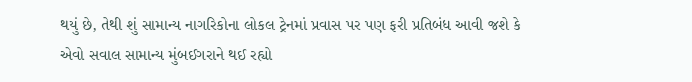થયું છે, તેથી શું સામાન્ય નાગરિકોના લોકલ ટ્રેનમાં પ્રવાસ પર પણ ફરી પ્રતિબંધ આવી જશે કે એવો સવાલ સામાન્ય મુંબઈગરાને થઈ રહ્યો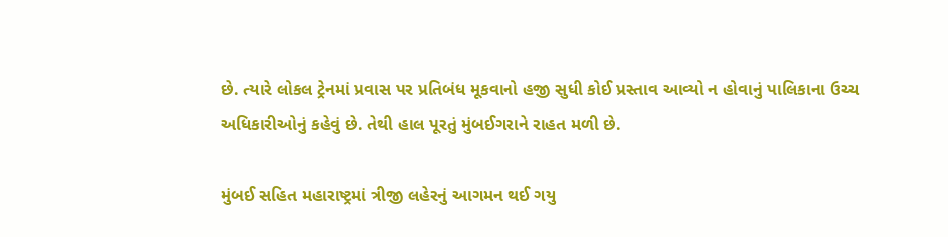છે. ત્યારે લોકલ ટ્રેનમાં પ્રવાસ પર પ્રતિબંધ મૂકવાનો હજી સુધી કોઈ પ્રસ્તાવ આવ્યો ન હોવાનું પાલિકાના ઉચ્ચ અધિકારીઓનું કહેવું છે. તેથી હાલ પૂરતું મુંબઈગરાને રાહત મળી છે.

મુંબઈ સહિત મહારાષ્ટ્રમાં ત્રીજી લહેરનું આગમન થઈ ગયુ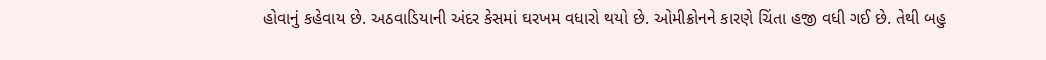હોવાનું કહેવાય છે. અઠવાડિયાની અંદર કેસમાં ઘરખમ વધારો થયો છે. ઓમીક્રોનને કારણે ચિંતા હજી વધી ગઈ છે. તેથી બહુ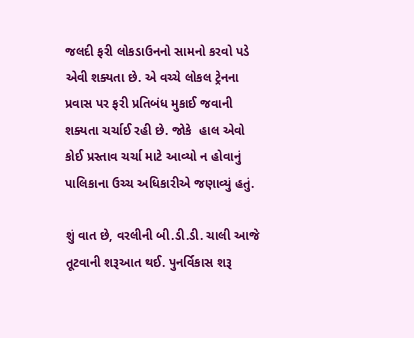જલદી ફરી લોકડાઉનનો સામનો કરવો પડે એવી શક્યતા છે. એ વચ્ચે લોકલ ટ્રેનના પ્રવાસ પર ફરી પ્રતિબંધ મુકાઈ જવાની શક્યતા ચર્ચાઈ રહી છે. જોકે  હાલ એવો કોઈ પ્રસ્તાવ ચર્ચા માટે આવ્યો ન હોવાનું પાલિકાના ઉચ્ચ અધિકારીએ જણાવ્યું હતું.

શું વાત છે, વરલીની બી.ડી.ડી. ચાલી આજે તૂટવાની શરૂઆત થઈ. પુનર્વિકાસ શરૂ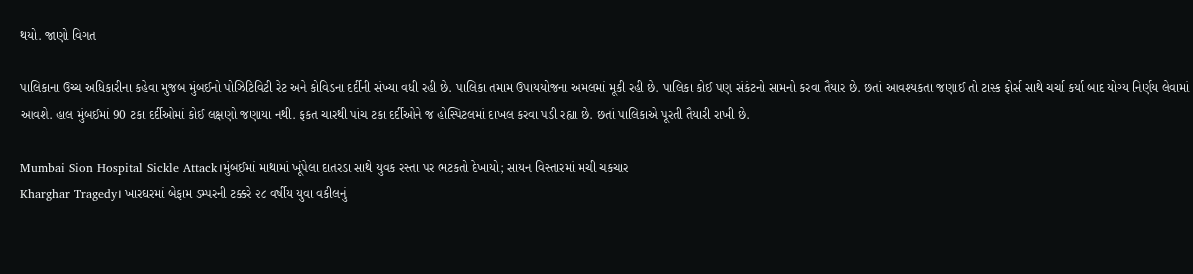થયો. જાણો વિગત

પાલિકાના ઉચ્ચ અધિકારીના કહેવા મુજબ મુંબઈનો પોઝિટિવિટી રેટ અને કોવિડના દર્દીની સંખ્યા વધી રહી છે. પાલિકા તમામ ઉપાયયોજના અમલમાં મૂકી રહી છે. પાલિકા કોઈ પણ સંકંટનો સામનો કરવા તૈયાર છે. છતાં આવશ્યકતા જણાઈ તો ટાસ્ક ફોર્સ સાથે ચર્ચા કર્યા બાદ યોગ્ય નિર્ણય લેવામાં આવશે. હાલ મુંબઈમાં 90 ટકા દર્દીઓમાં કોઈ લક્ષણો જણાયા નથી. ફકત ચારથી પાંચ ટકા દર્દીઓને જ હોસ્પિટલમાં દાખલ કરવા પડી રહ્યા છે. છતાં પાલિકાએ પૂરતી તૈયારી રાખી છે.

Mumbai Sion Hospital Sickle Attack।મુંબઈમાં માથામાં ખૂંપેલા દાતરડા સાથે યુવક રસ્તા પર ભટકતો દેખાયો; સાયન વિસ્તારમાં મચી ચકચાર
Kharghar Tragedy। ખારઘરમાં બેફામ ડમ્પરની ટક્કરે ૨૮ વર્ષીય યુવા વકીલનું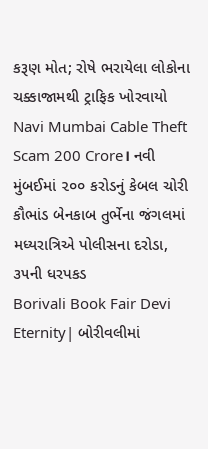કરૂણ મોત; રોષે ભરાયેલા લોકોના ચક્કાજામથી ટ્રાફિક ખોરવાયો
Navi Mumbai Cable Theft Scam 200 Crore। નવી મુંબઈમાં ૨૦૦ કરોડનું કેબલ ચોરી કૌભાંડ બેનકાબ તુર્ભેના જંગલમાં મધ્યરાત્રિએ પોલીસના દરોડા, ૩૫ની ધરપકડ
Borivali Book Fair Devi Eternity| બોરીવલીમાં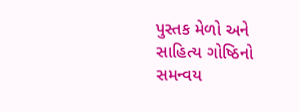પુસ્તક મેળો અને સાહિત્ય ગોષ્ઠિનો સમન્વય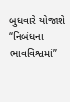બુધવારે યોજાશે “નિબંધના ભાવવિશ્વમાં”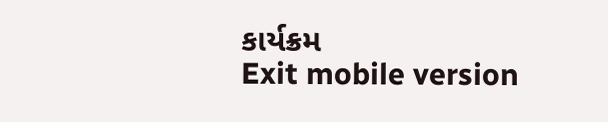કાર્યક્રમ
Exit mobile version